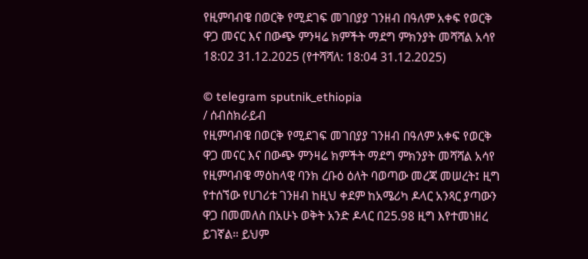የዚምባብዌ በወርቅ የሚደገፍ መገበያያ ገንዘብ በዓለም አቀፍ የወርቅ ዋጋ መናር እና በውጭ ምንዛሬ ክምችት ማደግ ምክንያት መሻሻል አሳየ
18:02 31.12.2025 (የተሻሻለ: 18:04 31.12.2025)

© telegram sputnik_ethiopia
/ ሰብስክራይብ
የዚምባብዌ በወርቅ የሚደገፍ መገበያያ ገንዘብ በዓለም አቀፍ የወርቅ ዋጋ መናር እና በውጭ ምንዛሬ ክምችት ማደግ ምክንያት መሻሻል አሳየ
የዚምባብዌ ማዕከላዊ ባንክ ረቡዕ ዕለት ባወጣው መረጃ መሠረት፤ ዚግ የተሰኘው የሀገሪቱ ገንዘብ ከዚህ ቀደም ከአሜሪካ ዶላር አንጻር ያጣውን ዋጋ በመመለስ በአሁኑ ወቅት አንድ ዶላር በ25.98 ዚግ እየተመነዘረ ይገኛል። ይህም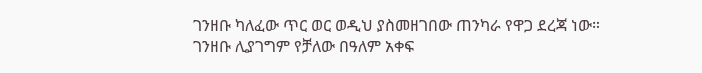ገንዘቡ ካለፈው ጥር ወር ወዲህ ያስመዘገበው ጠንካራ የዋጋ ደረጃ ነው።
ገንዘቡ ሊያገግም የቻለው በዓለም አቀፍ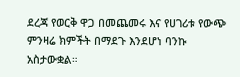ደረጃ የወርቅ ዋጋ በመጨመሩ እና የሀገሪቱ የውጭ ምንዛሬ ክምችት በማደጉ እንደሆነ ባንኩ አስታውቋል።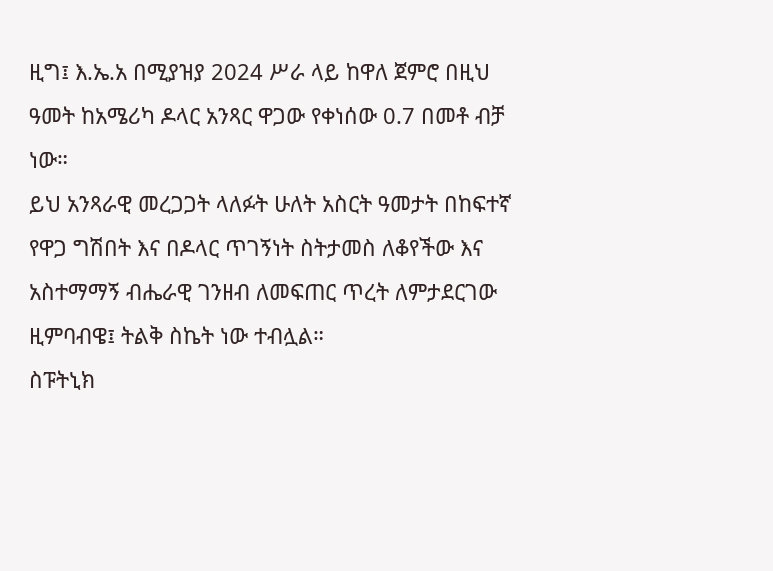ዚግ፤ እ.ኤ.አ በሚያዝያ 2024 ሥራ ላይ ከዋለ ጀምሮ በዚህ ዓመት ከአሜሪካ ዶላር አንጻር ዋጋው የቀነሰው 0.7 በመቶ ብቻ ነው።
ይህ አንጻራዊ መረጋጋት ላለፉት ሁለት አስርት ዓመታት በከፍተኛ የዋጋ ግሽበት እና በዶላር ጥገኝነት ስትታመስ ለቆየችው እና አስተማማኝ ብሔራዊ ገንዘብ ለመፍጠር ጥረት ለምታደርገው ዚምባብዌ፤ ትልቅ ስኬት ነው ተብሏል።
ስፑትኒክ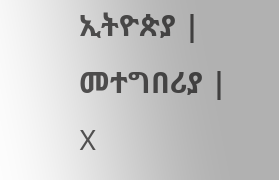ኢትዮጵያ | መተግበሪያ | X